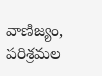వాణిజ్యం, పరిశ్రమల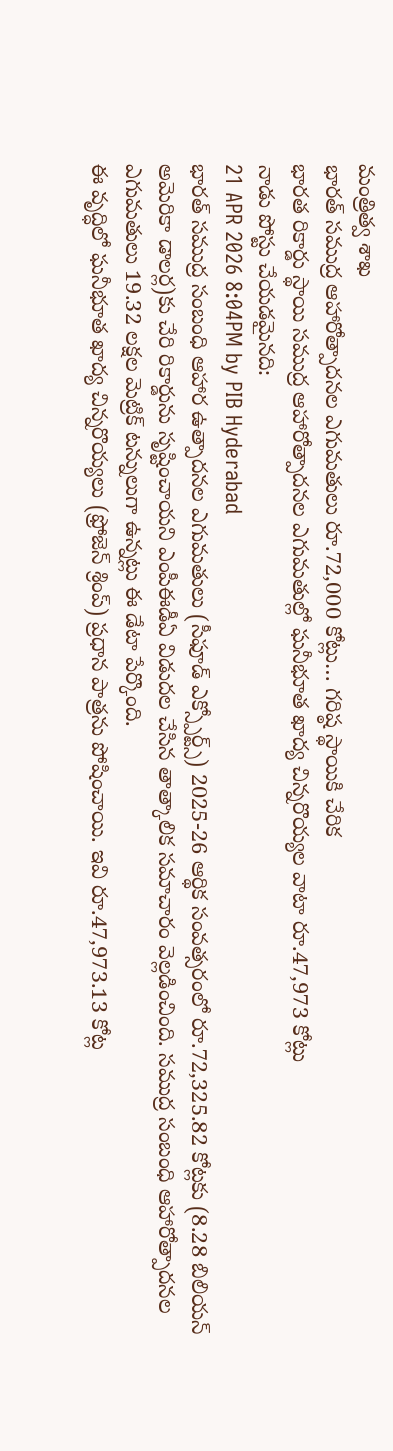మంత్రిత్వ శాఖ
భారత్ సముద్ర ఆహారోత్పాదనల ఎగుమతులు రూ.72,000 కోట్లు… గరిష్ఠ స్థాయికి చేరిక
భారత రికార్డు స్థాయి సముద్ర ఆహారోత్పాదనల ఎగుమతుల్లో ఘనీభూత ఖాద్య చిన్నరొయ్యల వాటా రూ.47,973 కోట్లు
నాడు పోస్టు చేయడమైనది:
21 APR 2026 8:04PM by PIB Hyderabad
భారత్ సముద్ర సంబంధి ఆహార ఉత్పాదనల ఎగుమతులు (సీఫూడ్ ఎక్స్పోర్ట్స్) 2025-26 ఆర్థిక సంవత్సరంలో రూ.72,325.82 కోట్లకు (8.28 బిలియన్ అమెరికా డాలర్ల)కు చేరి రికార్డును సృష్టించాయని ఎంపీఈడీఏ విడుదల చేసిన తాత్కాలిక సమాచారం వెల్లడించింది. సముద్ర సంబంధి ఆహారోత్పాదనల ఎగుమతులు 19.32 లక్షల మెట్రిక్ టన్నులుగా ఉన్నట్లు ఈ డేటా పేర్కొంది.
ఈ వృద్ధిలో ఘనీభూత ఖాద్య చిన్నరొయ్యలు (ఫ్రోజెన్ శ్రింప్) ప్రధాన పాత్రను పోషించాయి. ఇవి రూ.47,973.13 కోట్ల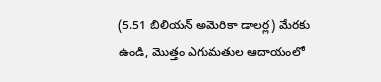(5.51 బిలియన్ అమెరికా డాలర్ల) మేరకు ఉండి, మొత్తం ఎగుమతుల ఆదాయంలో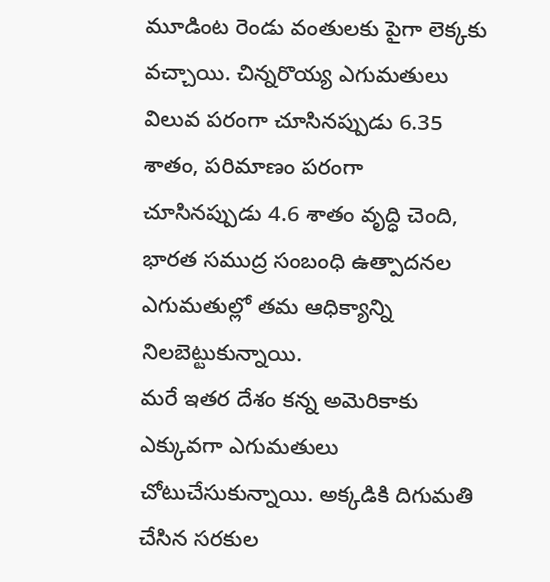మూడింట రెండు వంతులకు పైగా లెక్కకు వచ్చాయి. చిన్నరొయ్య ఎగుమతులు విలువ పరంగా చూసినప్పుడు 6.35 శాతం, పరిమాణం పరంగా చూసినప్పుడు 4.6 శాతం వృద్ధి చెంది, భారత సముద్ర సంబంధి ఉత్పాదనల ఎగుమతుల్లో తమ ఆధిక్యాన్ని నిలబెట్టుకున్నాయి.
మరే ఇతర దేశం కన్న అమెరికాకు ఎక్కువగా ఎగుమతులు చోటుచేసుకున్నాయి. అక్కడికి దిగుమతి చేసిన సరకుల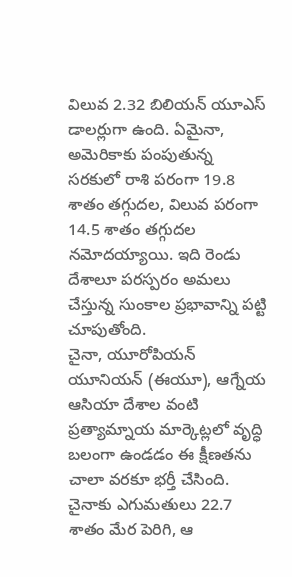విలువ 2.32 బిలియన్ యూఎస్ డాలర్లుగా ఉంది. ఏమైనా, అమెరికాకు పంపుతున్న సరకులో రాశి పరంగా 19.8 శాతం తగ్గుదల, విలువ పరంగా 14.5 శాతం తగ్గుదల నమోదయ్యాయి. ఇది రెండు దేశాలూ పరస్పరం అమలు చేస్తున్న సుంకాల ప్రభావాన్ని పట్టి చూపుతోంది.
చైనా, యూరోపియన్ యూనియన్ (ఈయూ), ఆగ్నేయ ఆసియా దేశాల వంటి ప్రత్యామ్నాయ మార్కెట్లలో వృద్ధి బలంగా ఉండడం ఈ క్షీణతను చాలా వరకూ భర్తీ చేసింది. చైనాకు ఎగుమతులు 22.7 శాతం మేర పెరిగి, ఆ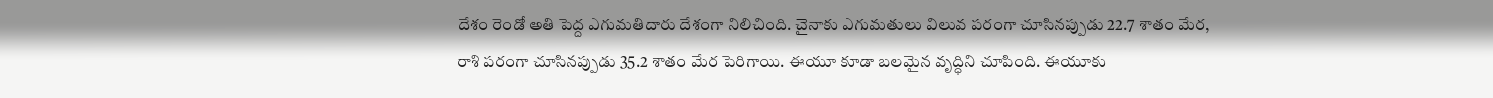దేశం రెండో అతి పెద్ద ఎగుమతిదారు దేశంగా నిలిచింది. చైనాకు ఎగుమతులు విలువ పరంగా చూసినప్పుడు 22.7 శాతం మేర, రాశి పరంగా చూసినప్పుడు 35.2 శాతం మేర పెరిగాయి. ఈయూ కూడా బలమైన వృద్ధిని చూపింది. ఈయూకు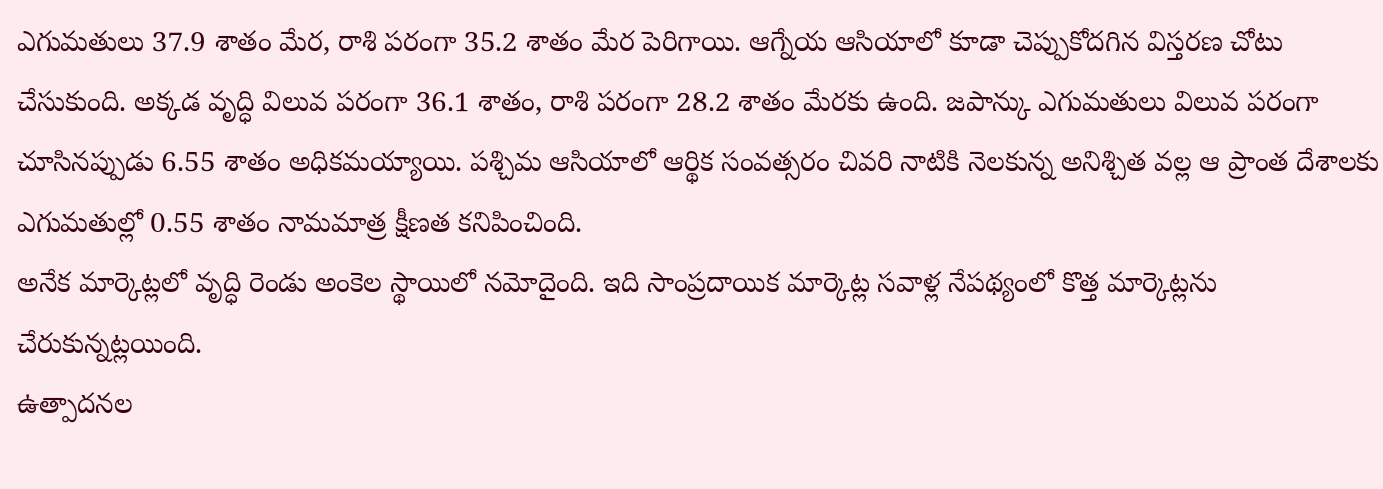ఎగుమతులు 37.9 శాతం మేర, రాశి పరంగా 35.2 శాతం మేర పెరిగాయి. ఆగ్నేయ ఆసియాలో కూడా చెప్పుకోదగిన విస్తరణ చోటు చేసుకుంది. అక్కడ వృద్ధి విలువ పరంగా 36.1 శాతం, రాశి పరంగా 28.2 శాతం మేరకు ఉంది. జపాన్కు ఎగుమతులు విలువ పరంగా చూసినప్పుడు 6.55 శాతం అధికమయ్యాయి. పశ్చిమ ఆసియాలో ఆర్థిక సంవత్సరం చివరి నాటికి నెలకున్న అనిశ్చిత వల్ల ఆ ప్రాంత దేశాలకు ఎగుమతుల్లో 0.55 శాతం నామమాత్ర క్షీణత కనిపించింది.
అనేక మార్కెట్లలో వృద్ధి రెండు అంకెల స్థాయిలో నమోదైంది. ఇది సాంప్రదాయిక మార్కెట్ల సవాళ్ల నేపథ్యంలో కొత్త మార్కెట్లను చేరుకున్నట్లయింది.
ఉత్పాదనల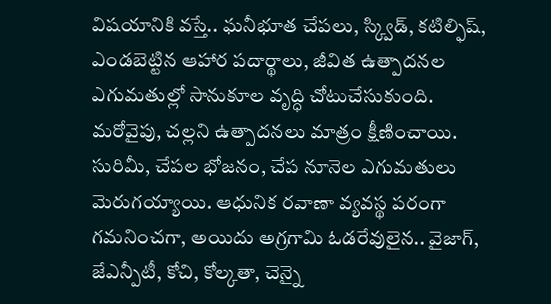విషయానికి వస్తే.. ఘనీభూత చేపలు, స్క్విడ్, కటిల్ఫిష్, ఎండబెట్టిన ఆహార పదార్థాలు, జీవిత ఉత్పాదనల ఎగుమతుల్లో సానుకూల వృద్ధి చోటుచేసుకుంది. మరోవైపు, చల్లని ఉత్పాదనలు మాత్రం క్షీణించాయి. సురిమీ, చేపల భోజనం, చేప నూనెల ఎగుమతులు మెరుగయ్యాయి. ఆధునిక రవాణా వ్యవస్థ పరంగా గమనించగా, అయిదు అగ్రగామి ఓడరేవులైన.. వైజాగ్, జేఎన్పీటీ, కోచి, కోల్కతా, చెన్నై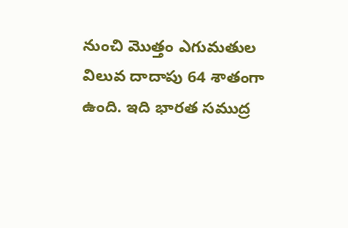నుంచి మొత్తం ఎగుమతుల విలువ దాదాపు 64 శాతంగా ఉంది. ఇది భారత సముద్ర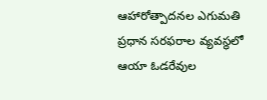ఆహారోత్పాదనల ఎగుమతి ప్రధాన సరఫరాల వ్యవస్థలో ఆయా ఓడరేవుల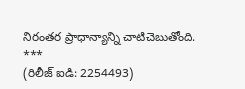నిరంతర ప్రాధాన్యాన్ని చాటిచెబుతోంది.
***
(రిలీజ్ ఐడి: 2254493)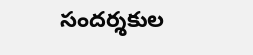సందర్శకుల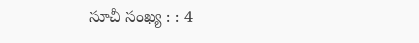సూచీ సంఖ్య : : 4